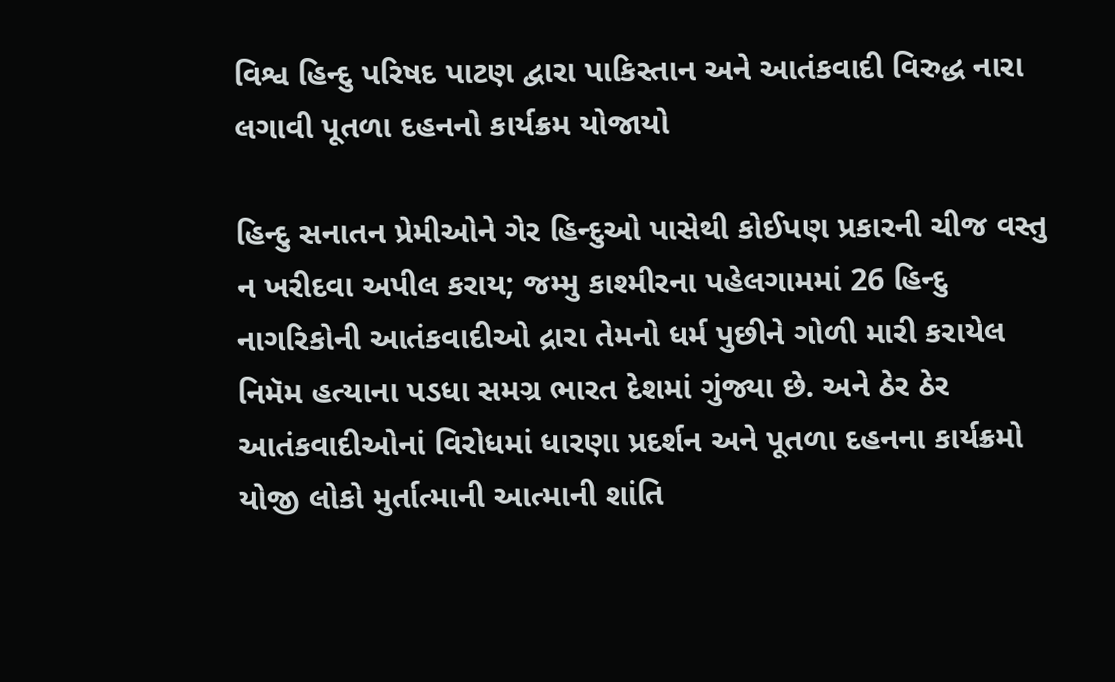વિશ્વ હિન્દુ પરિષદ પાટણ દ્વારા પાકિસ્તાન અને આતંકવાદી વિરુદ્ધ નારા લગાવી પૂતળા દહનનો કાર્યક્રમ યોજાયો

હિન્દુ સનાતન પ્રેમીઓને ગેર હિન્દુઓ પાસેથી કોઈપણ પ્રકારની ચીજ વસ્તુ ન ખરીદવા અપીલ કરાય; જમ્મુ કાશ્મીરના પહેલગામમાં 26 હિન્દુ નાગરિકોની આતંકવાદીઓ દ્રારા તેમનો ધર્મ પુછીને ગોળી મારી કરાયેલ નિમૅમ હત્યાના પડધા સમગ્ર ભારત દેશમાં ગુંજ્યા છે. અને ઠેર ઠેર આતંકવાદીઓનાં વિરોધમાં ધારણા પ્રદર્શન અને પૂતળા દહનના કાર્યક્રમો યોજી લોકો મુર્તાત્માની આત્માની શાંતિ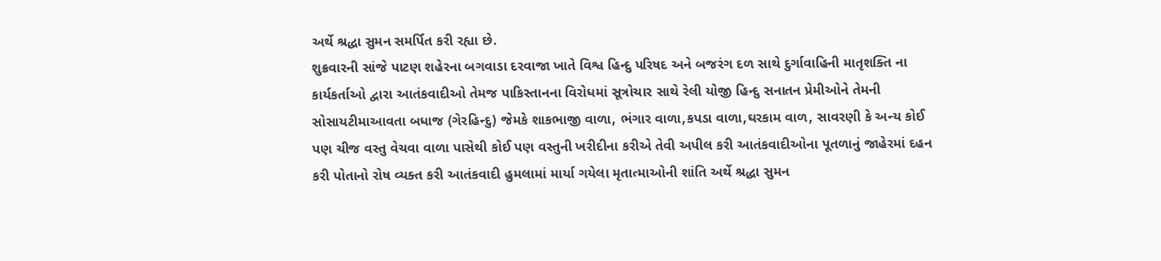અર્થે શ્રદ્ધા સુમન સમર્પિત કરી રહ્યા છે.
શુક્રવારની સાંજે પાટણ શહેરના બગવાડા દરવાજા ખાતે વિશ્વ હિન્દુ પરિષદ અને બજરંગ દળ સાથે દુર્ગાવાહિની માતૃશક્તિ ના કાર્યકર્તાઓ દ્વારા આતંકવાદીઓ તેમજ પાકિસ્તાનના વિરોધમાં સૂત્રોચાર સાથે રેલી યોજી હિન્દુ સનાતન પ્રેમીઓને તેમની સોસાયટીમાઆવતા બધાજ (ગેરહિન્દુ) જેમકે શાકભાજી વાળા, ભંગાર વાળા,કપડા વાળા,ઘરકામ વાળ, સાવરણી કે અન્ય કોઈ પણ ચીજ વસ્તુ વેચવા વાળા પાસેથી કોઈ પણ વસ્તુની ખરીદીના કરીએ તેવી અપીલ કરી આતંકવાદીઓના પૂતળાનું જાહેરમાં દહન કરી પોતાનો રોષ વ્યક્ત કરી આતંકવાદી હુમલામાં માર્યા ગયેલા મૃતાત્માઓની શાંતિ અર્થે શ્રદ્ધા સુમન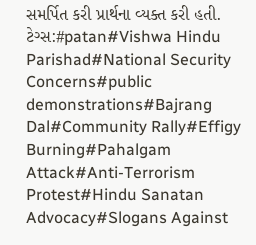સમર્પિત કરી પ્રાર્થના વ્યક્ત કરી હતી.
ટેગ્સ:#patan#Vishwa Hindu Parishad#National Security Concerns#public demonstrations#Bajrang Dal#Community Rally#Effigy Burning#Pahalgam Attack#Anti-Terrorism Protest#Hindu Sanatan Advocacy#Slogans Against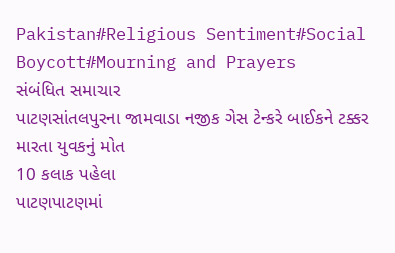Pakistan#Religious Sentiment#Social Boycott#Mourning and Prayers
સંબંધિત સમાચાર
પાટણસાંતલપુરના જામવાડા નજીક ગેસ ટેન્કરે બાઈકને ટક્કર મારતા યુવકનું મોત
10 કલાક પહેલા
પાટણપાટણમાં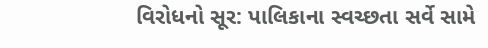વિરોધનો સૂર: પાલિકાના સ્વચ્છતા સર્વે સામે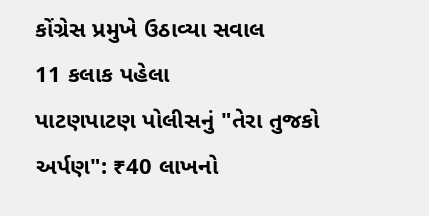કોંગ્રેસ પ્રમુખે ઉઠાવ્યા સવાલ
11 કલાક પહેલા
પાટણપાટણ પોલીસનું "તેરા તુજકો અર્પણ": ₹40 લાખનો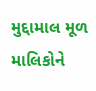મુદ્દામાલ મૂળ માલિકોને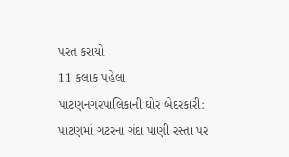પરત કરાયો
11 કલાક પહેલા
પાટણનગરપાલિકાની ઘોર બેદરકારી: પાટણમાં ગટરના ગંદા પાણી રસ્તા પર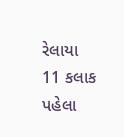રેલાયા
11 કલાક પહેલા